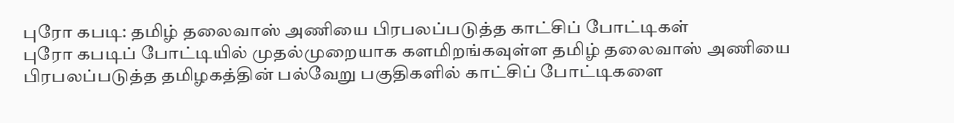புரோ கபடி: தமிழ் தலைவாஸ் அணியை பிரபலப்படுத்த காட்சிப் போட்டிகள்
புரோ கபடிப் போட்டியில் முதல்முறையாக களமிறங்கவுள்ள தமிழ் தலைவாஸ் அணியை பிரபலப்படுத்த தமிழகத்தின் பல்வேறு பகுதிகளில் காட்சிப் போட்டிகளை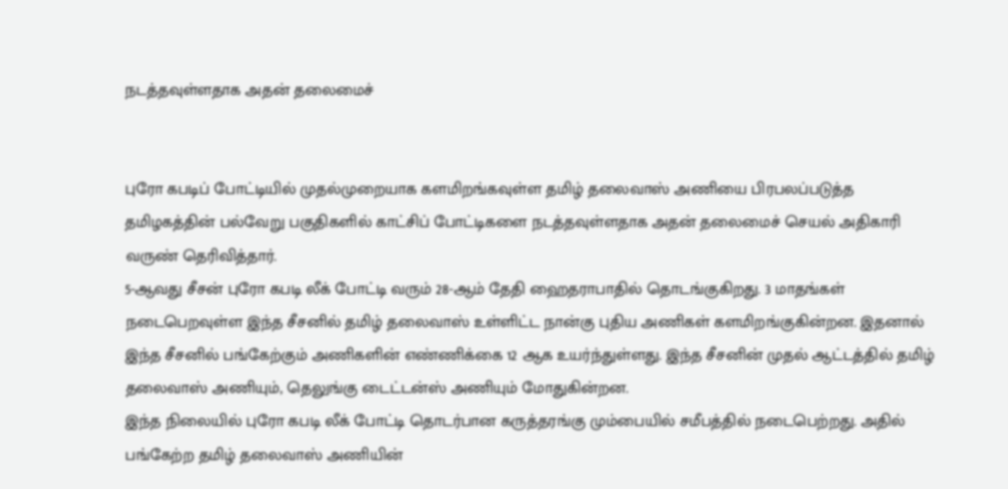நடத்தவுள்ளதாக அதன் தலைமைச்


புரோ கபடிப் போட்டியில் முதல்முறையாக களமிறங்கவுள்ள தமிழ் தலைவாஸ் அணியை பிரபலப்படுத்த தமிழகத்தின் பல்வேறு பகுதிகளில் காட்சிப் போட்டிகளை நடத்தவுள்ளதாக அதன் தலைமைச் செயல் அதிகாரி வருண் தெரிவித்தார்.
5-ஆவது சீசன் புரோ கபடி லீக் போட்டி வரும் 28-ஆம் தேதி ஹைதராபாதில் தொடங்குகிறது. 3 மாதங்கள் நடைபெறவுள்ள இந்த சீசனில் தமிழ் தலைவாஸ் உள்ளிட்ட நான்கு புதிய அணிகள் களமிறங்குகின்றன. இதனால் இந்த சீசனில் பங்கேற்கும் அணிகளின் எண்ணிக்கை 12 ஆக உயர்ந்துள்ளது. இந்த சீசனின் முதல் ஆட்டத்தில் தமிழ் தலைவாஸ் அணியும், தெலுங்கு டைட்டன்ஸ் அணியும் மோதுகின்றன.
இந்த நிலையில் புரோ கபடி லீக் போட்டி தொடர்பான கருத்தரங்கு மும்பையில் சமீபத்தில் நடைபெற்றது. அதில் பங்கேற்ற தமிழ் தலைவாஸ் அணியின்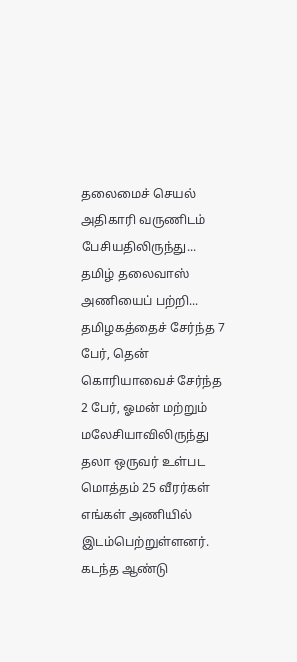தலைமைச் செயல் அதிகாரி வருணிடம் பேசியதிலிருந்து...
தமிழ் தலைவாஸ் அணியைப் பற்றி...
தமிழகத்தைச் சேர்ந்த 7 பேர், தென் கொரியாவைச் சேர்ந்த 2 பேர், ஓமன் மற்றும் மலேசியாவிலிருந்து தலா ஒருவர் உள்பட மொத்தம் 25 வீரர்கள் எங்கள் அணியில் இடம்பெற்றுள்ளனர். கடந்த ஆண்டு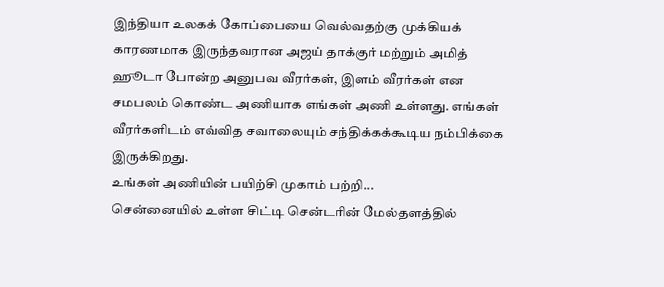இந்தியா உலகக் கோப்பையை வெல்வதற்கு முக்கியக் காரணமாக இருந்தவரான அஜய் தாக்குர் மற்றும் அமித் ஹூடா போன்ற அனுபவ வீரர்கள், இளம் வீரர்கள் என சமபலம் கொண்ட அணியாக எங்கள் அணி உள்ளது. எங்கள் வீரர்களிடம் எவ்வித சவாலையும் சந்திக்கக்கூடிய நம்பிக்கை இருக்கிறது.
உங்கள் அணியின் பயிற்சி முகாம் பற்றி...
சென்னையில் உள்ள சிட்டி சென்டரின் மேல்தளத்தில்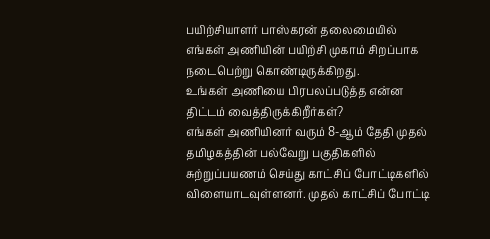பயிற்சியாளர் பாஸ்கரன் தலைமையில் எங்கள் அணியின் பயிற்சி முகாம் சிறப்பாக நடைபெற்று கொண்டிருக்கிறது.
உங்கள் அணியை பிரபலப்படுத்த என்ன திட்டம் வைத்திருக்கிறீர்கள்?
எங்கள் அணியினர் வரும் 8-ஆம் தேதி முதல் தமிழகத்தின் பல்வேறு பகுதிகளில் சுற்றுப்பயணம் செய்து காட்சிப் போட்டிகளில் விளையாடவுள்ளனர். முதல் காட்சிப் போட்டி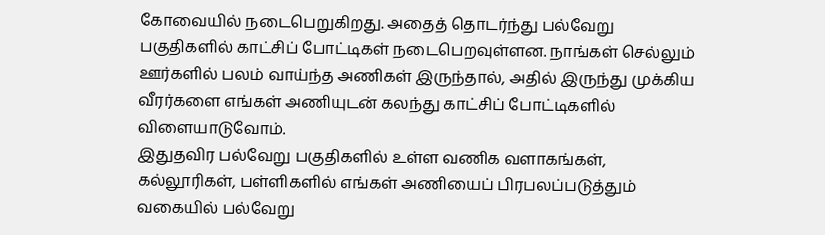கோவையில் நடைபெறுகிறது. அதைத் தொடர்ந்து பல்வேறு பகுதிகளில் காட்சிப் போட்டிகள் நடைபெறவுள்ளன. நாங்கள் செல்லும் ஊர்களில் பலம் வாய்ந்த அணிகள் இருந்தால், அதில் இருந்து முக்கிய வீரர்களை எங்கள் அணியுடன் கலந்து காட்சிப் போட்டிகளில் விளையாடுவோம்.
இதுதவிர பல்வேறு பகுதிகளில் உள்ள வணிக வளாகங்கள், கல்லூரிகள், பள்ளிகளில் எங்கள் அணியைப் பிரபலப்படுத்தும் வகையில் பல்வேறு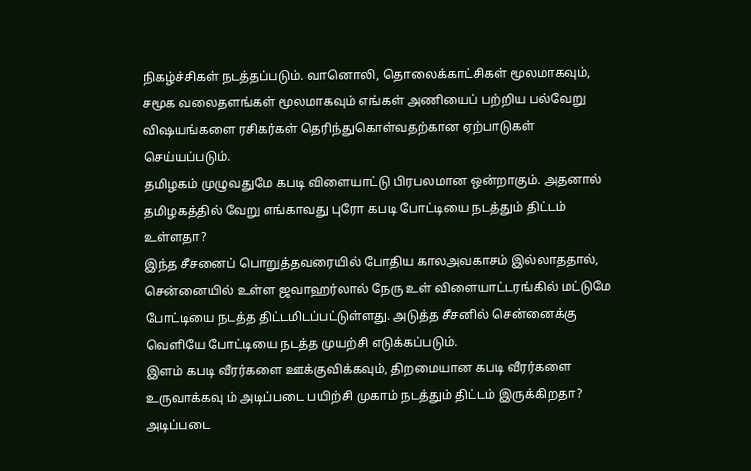நிகழ்ச்சிகள் நடத்தப்படும். வானொலி, தொலைக்காட்சிகள் மூலமாகவும், சமூக வலைதளங்கள் மூலமாகவும் எங்கள் அணியைப் பற்றிய பல்வேறு விஷயங்களை ரசிகர்கள் தெரிந்துகொள்வதற்கான ஏற்பாடுகள் செய்யப்படும்.
தமிழகம் முழுவதுமே கபடி விளையாட்டு பிரபலமான ஒன்றாகும். அதனால் தமிழகத்தில் வேறு எங்காவது புரோ கபடி போட்டியை நடத்தும் திட்டம் உள்ளதா?
இந்த சீசனைப் பொறுத்தவரையில் போதிய காலஅவகாசம் இல்லாததால், சென்னையில் உள்ள ஜவாஹர்லால் நேரு உள் விளையாட்டரங்கில் மட்டுமே போட்டியை நடத்த திட்டமிடப்பட்டுள்ளது. அடுத்த சீசனில் சென்னைக்கு வெளியே போட்டியை நடத்த முயற்சி எடுக்கப்படும்.
இளம் கபடி வீரர்களை ஊக்குவிக்கவும், திறமையான கபடி வீரர்களை உருவாக்கவு ம் அடிப்படை பயிற்சி முகாம் நடத்தும் திட்டம் இருக்கிறதா?
அடிப்படை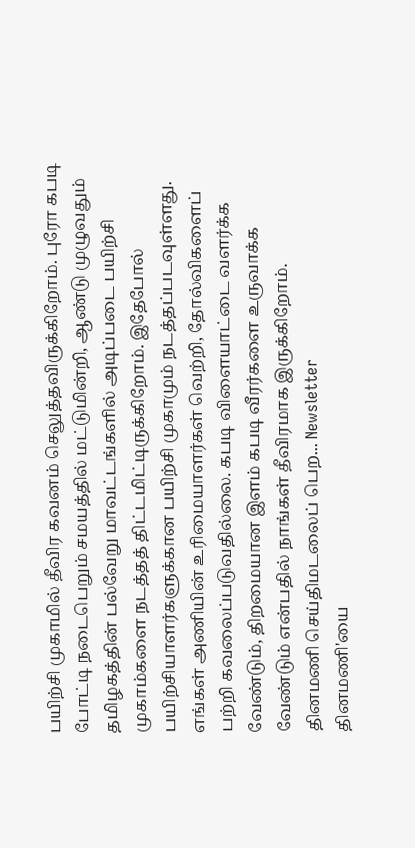பயிற்சி முகாமில் தீவிர கவனம் செலுத்தவிருக்கிறோம். புரோ கபடி போட்டி நடைபெறும் சமயத்தில் மட்டுமின்றி, ஆண்டு முழுவதும் தமிழகத்தின் பல்வேறு மாவட்டங்களில் அடிப்படை பயிற்சி முகாம்களை நடத்தத் திட்டமிட்டிருக்கிறோம். இதேபோல் பயிற்சியாளர்களுக்கான பயிற்சி முகாமும் நடத்தப்படவுள்ளது.
எங்கள் அணியின் உரிமையாளர்கள் வெற்றி, தோல்விகளைப் பற்றி கவலைப்படுவதில்லை. கபடி விளையாட்டை வளர்க்க வேண்டும், திறமையான இளம் கபடி வீரர்களை உருவாக்க வேண்டும் என்பதில் நாங்கள் தீவிரமாக இருக்கிறோம்.
தினமணி செய்திமடலைப் பெற... Newsletter
தினமணி'யை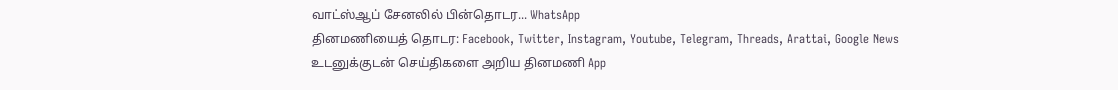வாட்ஸ்ஆப் சேனலில் பின்தொடர... WhatsApp
தினமணியைத் தொடர: Facebook, Twitter, Instagram, Youtube, Telegram, Threads, Arattai, Google News
உடனுக்குடன் செய்திகளை அறிய தினமணி App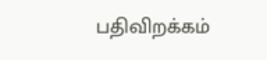பதிவிறக்கம்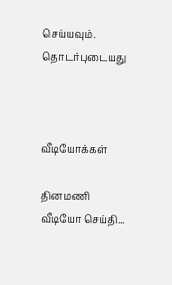செய்யவும்.
தொடர்புடையது



வீடியோக்கள்

தினமணி வீடியோ செய்தி...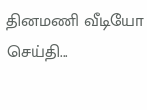தினமணி வீடியோ செய்தி...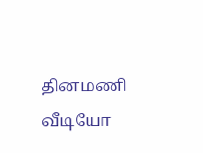தினமணி வீடியோ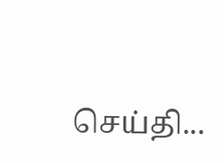செய்தி...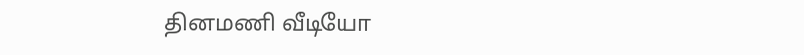தினமணி வீடியோ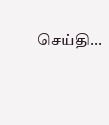செய்தி...